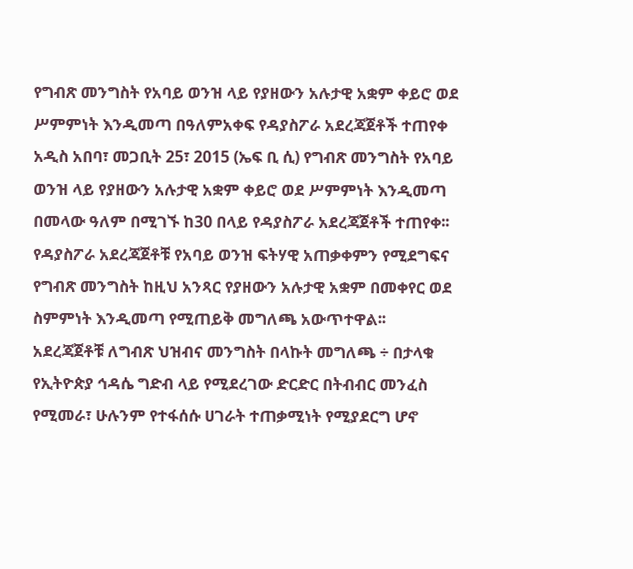የግብጽ መንግስት የአባይ ወንዝ ላይ የያዘውን አሉታዊ አቋም ቀይሮ ወደ ሥምምነት እንዲመጣ በዓለምአቀፍ የዳያስፖራ አደረጃጀቶች ተጠየቀ
አዲስ አበባ፣ መጋቢት 25፣ 2015 (ኤፍ ቢ ሲ) የግብጽ መንግስት የአባይ ወንዝ ላይ የያዘውን አሉታዊ አቋም ቀይሮ ወደ ሥምምነት እንዲመጣ በመላው ዓለም በሚገኙ ከ30 በላይ የዳያስፖራ አደረጃጀቶች ተጠየቀ፡፡
የዳያስፖራ አደረጃጀቶቹ የአባይ ወንዝ ፍትሃዊ አጠቃቀምን የሚደግፍና የግብጽ መንግስት ከዚህ አንጻር የያዘውን አሉታዊ አቋም በመቀየር ወደ ስምምነት እንዲመጣ የሚጠይቅ መግለጫ አውጥተዋል፡፡
አደረጃጀቶቹ ለግብጽ ህዝብና መንግስት በላኩት መግለጫ ÷ በታላቁ የኢትዮጵያ ኅዳሴ ግድብ ላይ የሚደረገው ድርድር በትብብር መንፈስ የሚመራ፣ ሁሉንም የተፋሰሱ ሀገራት ተጠቃሚነት የሚያደርግ ሆኖ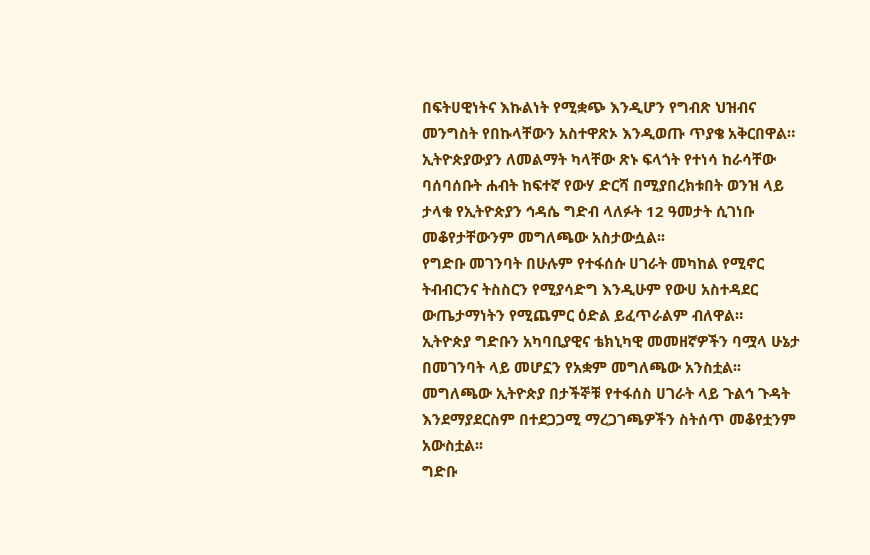በፍትሀዊነትና እኩልነት የሚቋጭ እንዲሆን የግብጽ ህዝብና መንግስት የበኩላቸውን አስተዋጽኦ እንዲወጡ ጥያቄ አቅርበዋል።
ኢትዮጵያውያን ለመልማት ካላቸው ጽኑ ፍላጎት የተነሳ ከራሳቸው ባሰባሰቡት ሐብት ከፍተኛ የውሃ ድርሻ በሚያበረክቱበት ወንዝ ላይ ታላቁ የኢትዮጵያን ኅዳሴ ግድብ ላለፉት 12 ዓመታት ሲገነቡ መቆየታቸውንም መግለጫው አስታውሷል፡፡
የግድቡ መገንባት በሁሉም የተፋሰሱ ሀገራት መካከል የሚኖር ትብብርንና ትስስርን የሚያሳድግ እንዲሁም የውሀ አስተዳደር ውጤታማነትን የሚጨምር ዕድል ይፈጥራልም ብለዋል።
ኢትዮጵያ ግድቡን አካባቢያዊና ቴክኒካዊ መመዘኛዎችን ባሟላ ሁኔታ በመገንባት ላይ መሆኗን የአቋም መግለጫው አንስቷል፡፡
መግለጫው ኢትዮጵያ በታችኞቹ የተፋሰስ ሀገራት ላይ ጉልኅ ጉዳት እንደማያደርስም በተደጋጋሚ ማረጋገጫዎችን ስትሰጥ መቆየቷንም አውስቷል፡፡
ግድቡ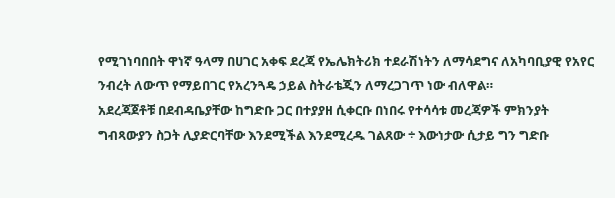የሚገነባበበት ዋነኛ ዓላማ በሀገር አቀፍ ደረጃ የኤሌክትሪክ ተደራሽነትን ለማሳደግና ለአካባቢያዊ የአየር ንብረት ለውጥ የማይበገር የአረንጓዴ ኃይል ስትራቴጂን ለማረጋገጥ ነው ብለዋል።
አደረጃጀቶቹ በደብዳቤያቸው ከግድቡ ጋር በተያያዘ ሲቀርቡ በነበሩ የተሳሳቱ መረጃዎች ምክንያት ግብጻውያን ስጋት ሊያድርባቸው እንደሚችል እንደሚረዱ ገልጸው ÷ እውነታው ሲታይ ግን ግድቡ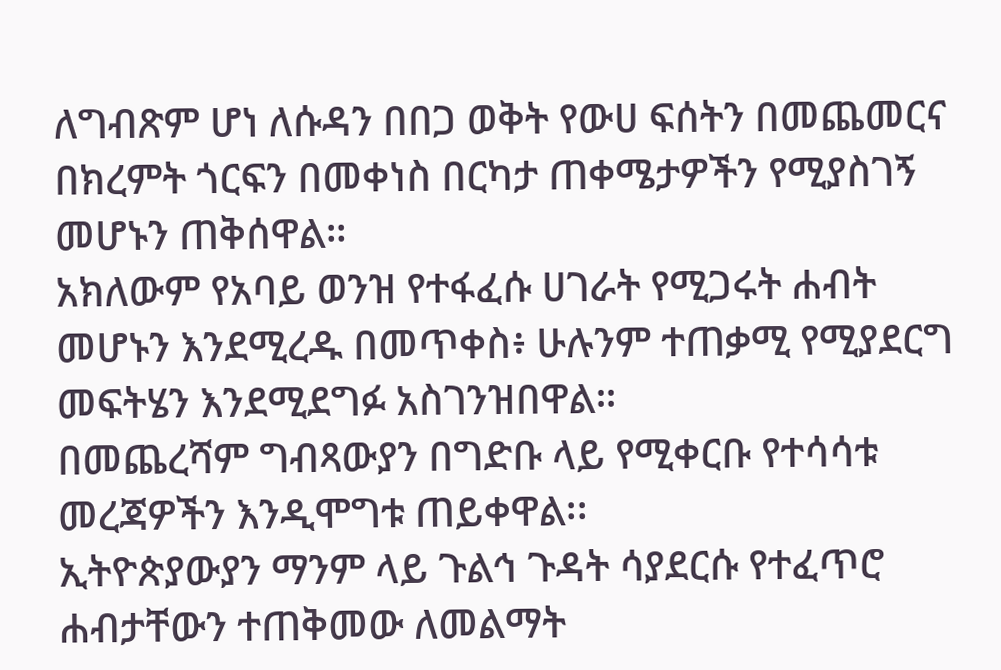ለግብጽም ሆነ ለሱዳን በበጋ ወቅት የውሀ ፍሰትን በመጨመርና በክረምት ጎርፍን በመቀነስ በርካታ ጠቀሜታዎችን የሚያስገኝ መሆኑን ጠቅሰዋል።
አክለውም የአባይ ወንዝ የተፋፈሱ ሀገራት የሚጋሩት ሐብት መሆኑን እንደሚረዱ በመጥቀስ፥ ሁሉንም ተጠቃሚ የሚያደርግ መፍትሄን እንደሚደግፉ አስገንዝበዋል።
በመጨረሻም ግብጻውያን በግድቡ ላይ የሚቀርቡ የተሳሳቱ መረጃዎችን እንዲሞግቱ ጠይቀዋል፡፡
ኢትዮጵያውያን ማንም ላይ ጉልኅ ጉዳት ሳያደርሱ የተፈጥሮ ሐብታቸውን ተጠቅመው ለመልማት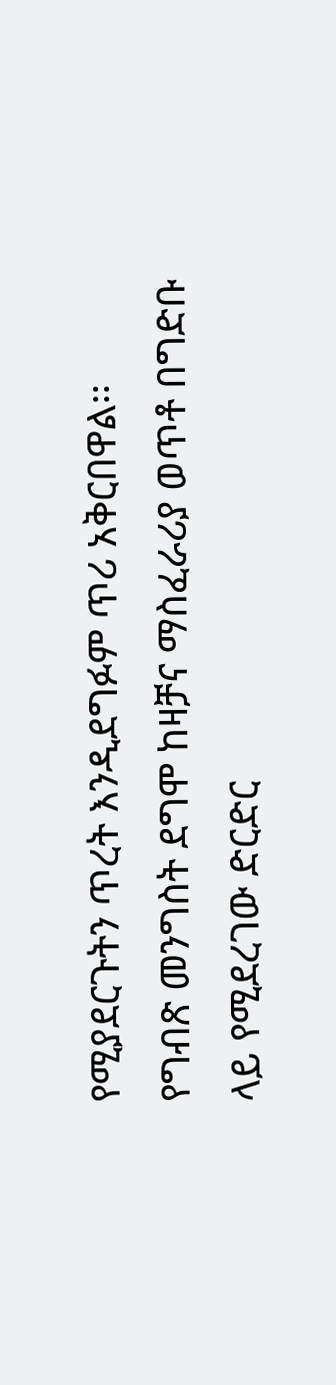የሚያደርጉትን ጥረት እንዲደግፉም ጥሪ አቅርበዋል፡፡
የግብጽ መንግስት ደግሞ ከዛቻና ማስፈራሪያ ወጥቶ በግድቡ ላይ የሚደረገው ድርድር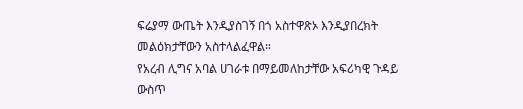ፍሬያማ ውጤት እንዲያስገኝ በጎ አስተዋጽኦ እንዲያበረክት መልዕክታቸውን አስተላልፈዋል።
የአረብ ሊግና አባል ሀገራቱ በማይመለከታቸው አፍሪካዊ ጉዳይ ውስጥ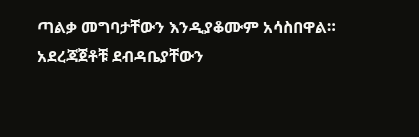ጣልቃ መግባታቸውን እንዲያቆሙም አሳስበዋል።
አደረጃጀቶቹ ደብዳቤያቸውን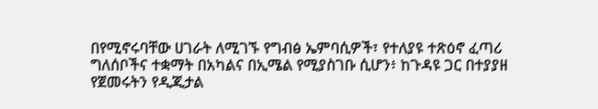በየሚኖሩባቸው ሀገራት ለሚገኙ የግብፅ ኤምባሲዎች፣ የተለያዩ ተጽዕኖ ፈጣሪ ግለሰቦችና ተቋማት በአካልና በኢሜል የሚያስገቡ ሲሆን፥ ከጉዳዩ ጋር በተያያዘ የጀመሩትን የዲጂታል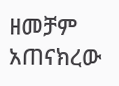ዘመቻም አጠናክረው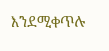እንደሚቀጥሉ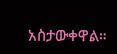አስታውቀዋል።